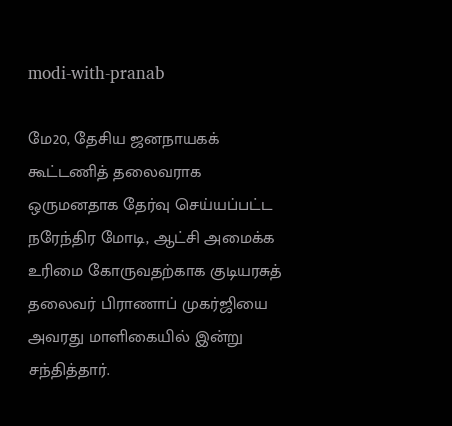modi-with-pranab

மே20, தேசிய ஜனநாயகக் கூட்டணித் தலைவராக ஒருமனதாக தேர்வு செய்யப்பட்ட நரேந்திர மோடி, ஆட்சி அமைக்க உரிமை கோருவதற்காக குடியரசுத் தலைவர் பிராணாப் முகர்ஜியை அவரது மாளிகையில் இன்று சந்தித்தார்.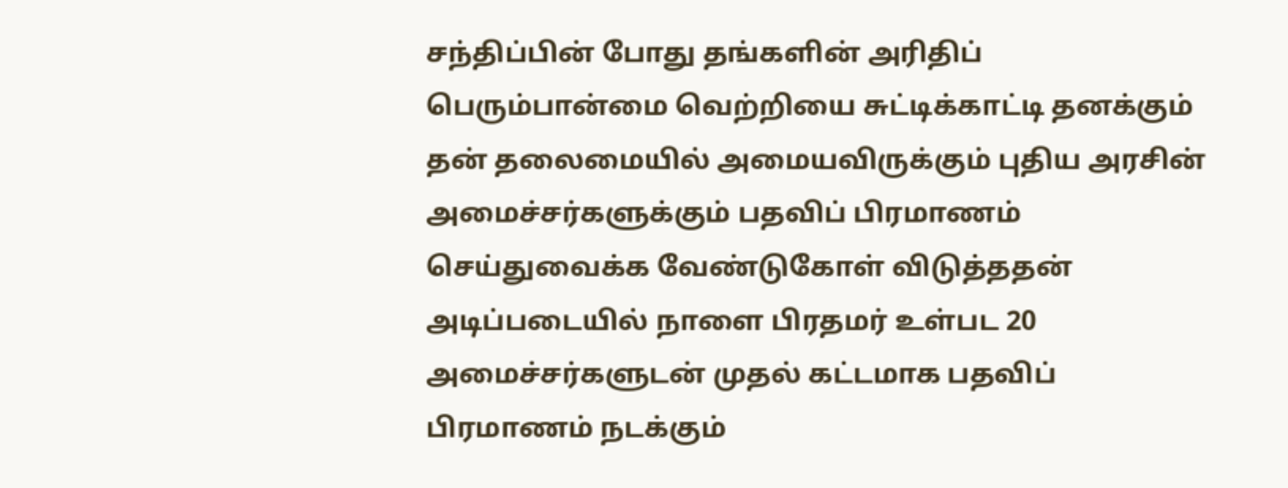சந்திப்பின் போது தங்களின் அரிதிப் பெரும்பான்மை வெற்றியை சுட்டிக்காட்டி தனக்கும் தன் தலைமையில் அமையவிருக்கும் புதிய அரசின் அமைச்சர்களுக்கும் பதவிப் பிரமாணம் செய்துவைக்க வேண்டுகோள் விடுத்ததன் அடிப்படையில் நாளை பிரதமர் உள்பட 20 அமைச்சர்களுடன் முதல் கட்டமாக பதவிப் பிரமாணம் நடக்கும்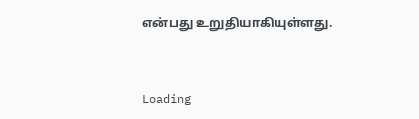என்பது உறுதியாகியுள்ளது.



Loading